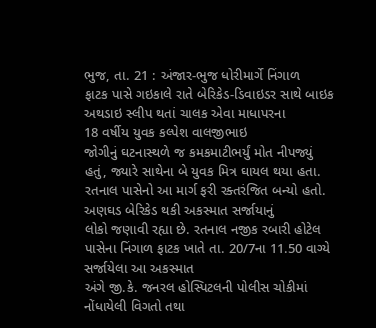ભુજ, તા. 21 : અંજાર-ભુજ ધોરીમાર્ગે નિંગાળ
ફાટક પાસે ગઇકાલે રાતે બેરિકેડ-ડિવાઇડર સાથે બાઇક અથડાઇ સ્લીપ થતાં ચાલક એવા માધાપરના
18 વર્ષીય યુવક કલ્પેશ વાલજીભાઇ
જોગીનું ઘટનાસ્થળે જ કમકમાટીભર્યું મોત નીપજ્યું હતું, જ્યારે સાથેના બે યુવક મિત્ર ઘાયલ થયા હતા.
રતનાલ પાસેનો આ માર્ગ ફરી રક્તરંજિત બન્યો હતો. અણઘડ બેરિકેડ થકી અકસ્માત સર્જાયાનું
લોકો જણાવી રહ્યા છે. રતનાલ નજીક રબારી હોટેલ પાસેના નિંગાળ ફાટક ખાતે તા. 20/7ના 11.50 વાગ્યે સર્જાયેલા આ અકસ્માત
અંગે જી.કે. જનરલ હોસ્પિટલની પોલીસ ચોકીમાં નોંધાયેલી વિગતો તથા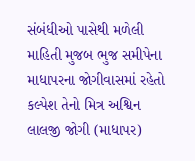સંબંધીઓ પાસેથી મળેલી
માહિતી મુજબ ભુજ સમીપેના માધાપરના જોગીવાસમાં રહેતો કલ્પેશ તેનો મિત્ર અશ્વિન લાલજી જોગી (માધાપર)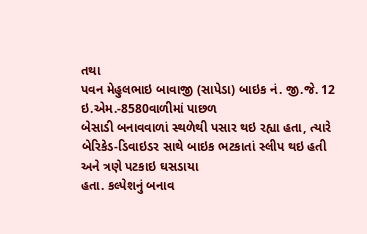તથા
પવન મેહુલભાઇ બાવાજી (સાપેડા) બાઇક નં. જી.જે. 12 ઇ.એમ.-8580વાળીમાં પાછળ
બેસાડી બનાવવાળાં સ્થળેથી પસાર થઇ રહ્યા હતા, ત્યારે બેરિકેડ-ડિવાઇડર સાથે બાઇક ભટકાતાં સ્લીપ થઇ હતી અને ત્રણે પટકાઇ ઘસડાયા
હતા. કલ્પેશનું બનાવ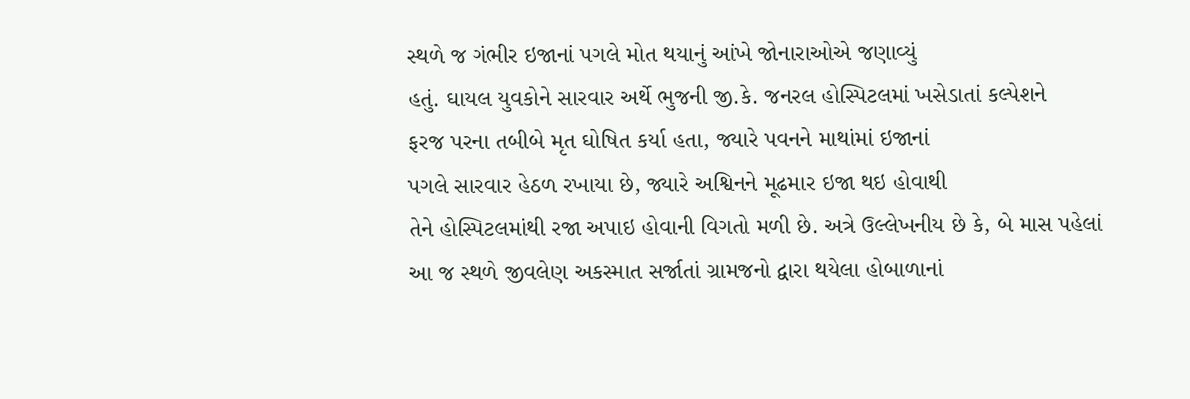સ્થળે જ ગંભીર ઇજાનાં પગલે મોત થયાનું આંખે જોનારાઓએ જણાવ્યું
હતું. ઘાયલ યુવકોને સારવાર અર્થે ભુજની જી.કે. જનરલ હોસ્પિટલમાં ખસેડાતાં કલ્પેશને
ફરજ પરના તબીબે મૃત ઘોષિત કર્યા હતા, જ્યારે પવનને માથાંમાં ઇજાનાં
પગલે સારવાર હેઠળ રખાયા છે, જ્યારે અશ્વિનને મૂઢમાર ઇજા થઇ હોવાથી
તેને હોસ્પિટલમાંથી રજા અપાઇ હોવાની વિગતો મળી છે. અત્રે ઉલ્લેખનીય છે કે, બે માસ પહેલાં આ જ સ્થળે જીવલેણ અકસ્માત સર્જાતાં ગ્રામજનો દ્વારા થયેલા હોબાળાનાં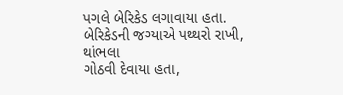પગલે બેરિકેડ લગાવાયા હતા. બેરિકેડની જગ્યાએ પથ્થરો રાખી, થાંભલા
ગોઠવી દેવાયા હતા,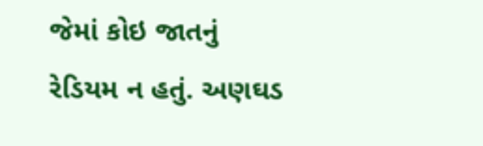જેમાં કોઇ જાતનું રેડિયમ ન હતું. અણઘડ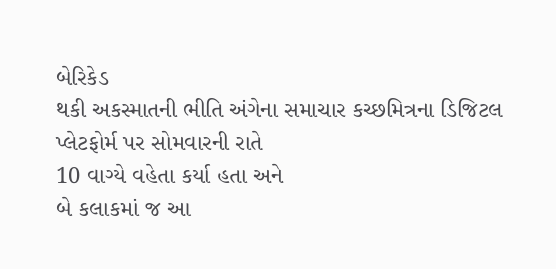બેરિકેડ
થકી અકસ્માતની ભીતિ અંગેના સમાચાર કચ્છમિત્રના ડિજિટલ પ્લેટફોર્મ પર સોમવારની રાતે
10 વાગ્યે વહેતા કર્યા હતા અને
બે કલાકમાં જ આ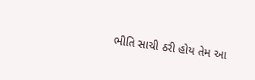ભીતિ સાચી ઠરી હોય તેમ આ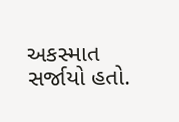અકસ્માત સર્જાયો હતો.